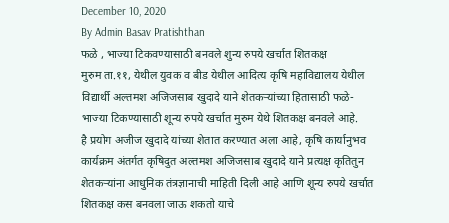December 10, 2020
By Admin Basav Pratishthan
फळे , भाज्या टिकवण्यासाठी बनवले शुन्य रुपये खर्चात शितकक्ष
मुरुम ता.११, येथील युवक व बीड येथील आदित्य कृषि महाविद्यालय येथील विद्यार्थी अल्तमश अजिजसाब खुदादे याने शेतकऱ्यांच्या हितासाठी फळे-भाज्या टिकण्यासाठी शून्य रुपये खर्चात मुरुम येथे शितकक्ष बनवले आहे.
है प्रयोग अजीज खुदादे यांच्या शेतात करण्यात अला आहे, कृषि कार्यानुभव कार्यक्रम अंतर्गत कृषिदुत अल्तमश अजिजसाब खुदादे याने प्रत्यक्ष कृतितुन शेतकऱ्यांना आधुनिक तंत्रज्ञानाची माहिती दिली आहे आणि शून्य रुपये खर्चात शितकक्ष कस बनवला जाऊ शकतो याचे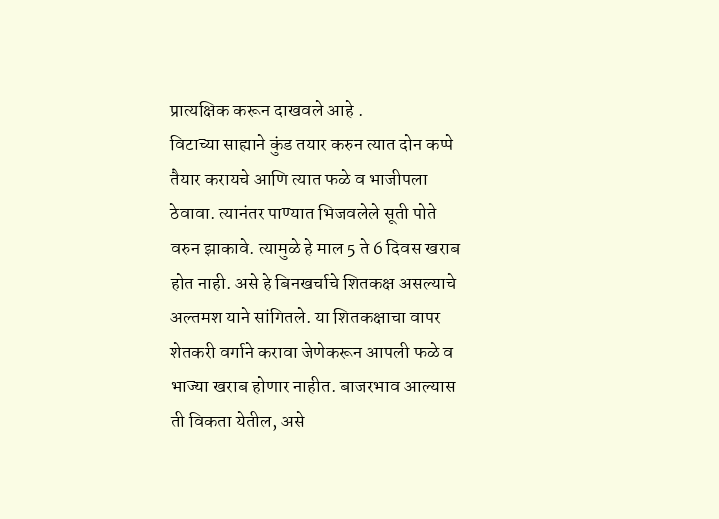प्रात्यक्षिक करून दाखवले आहे .
विटाच्या साह्याने कुंड तयार करुन त्यात दोन कप्पे तैयार करायचे आणि त्यात फळे व भाजीपला ठेवावा. त्यानंतर पाण्यात भिजवलेले सूती पोते वरुन झाकावे. त्यामुळे हे माल 5 ते 6 दिवस खराब होत नाही. असे हे बिनखर्चाचे शितकक्ष असल्याचे अल्तमश याने सांगितले. या शितकक्षाचा वापर शेतकरी वर्गाने करावा जेणेकरून आपली फळे व भाज्या खराब होणार नाहीत. बाजरभाव आल्यास ती विकता येतील, असे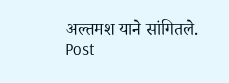अल्तमश याने सांगितले.
Post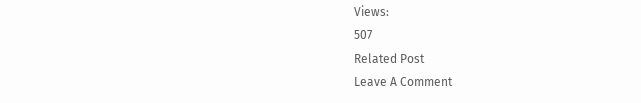Views:
507
Related Post
Leave A Comment